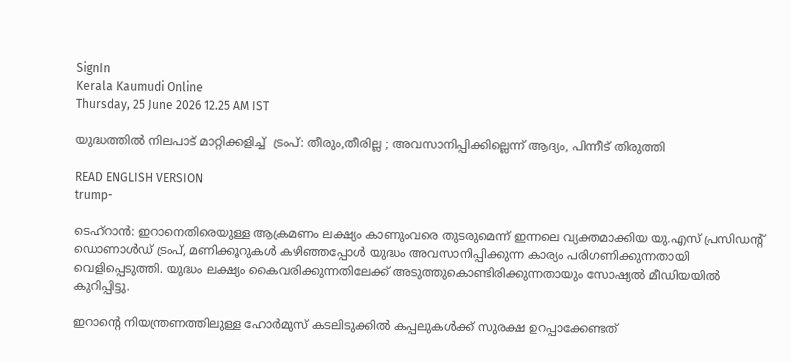SignIn
Kerala Kaumudi Online
Thursday, 25 June 2026 12.25 AM IST

യുദ്ധത്തിൽ നിലപാട് മാറ്റിക്കളിച്ച്  ട്രംപ്: തീരും,തീരില്ല ; അവസാനിപ്പിക്കില്ലെന്ന് ആദ്യം, പിന്നീട് തിരുത്തി

READ ENGLISH VERSION
trump-

ടെഹ്റാൻ: ഇറാനെതിരെയുള്ള ആക്രമണം ലക്ഷ്യം കാണുംവരെ തുടരുമെന്ന് ഇന്നലെ വ്യക്തമാക്കിയ യു.എസ് പ്രസിഡന്റ് ഡൊണാൾഡ് ട്രംപ്, മണിക്കൂറുകൾ കഴിഞ്ഞപ്പോൾ യുദ്ധം അവസാനിപ്പിക്കുന്ന കാര്യം പരിഗണിക്കുന്നതായി വെളിപ്പെടുത്തി. യുദ്ധം ലക്ഷ്യം കൈവരിക്കുന്നതിലേക്ക് അടുത്തുകൊണ്ടിരിക്കുന്നതായും സോഷ്യൽ മീഡിയയിൽ കുറിപ്പിട്ടു.

ഇറാന്റെ നിയന്ത്രണത്തിലുള്ള ഹോർമുസ് കടലിടുക്കിൽ കപ്പലുകൾക്ക് സുരക്ഷ ഉറപ്പാക്കേണ്ടത്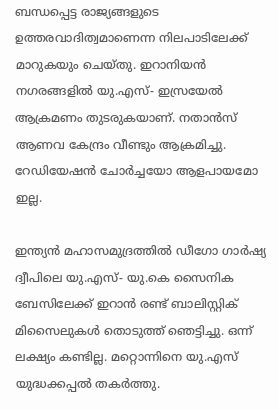ബന്ധപ്പെട്ട രാജ്യങ്ങളുടെ ഉത്തരവാദിത്വമാണെന്ന നിലപാടിലേക്ക് മാറുകയും ചെയ്തു. ഇറാനിയൻ നഗരങ്ങളിൽ യു.എസ്- ഇസ്രയേൽ ആക്രമണം തുടരുകയാണ്. നതാൻസ് ആണവ കേന്ദ്രം വീണ്ടും ആക്രമിച്ചു. റേഡിയേഷൻ ചോർച്ചയോ ആളപായമോ ഇല്ല.

ഇന്ത്യൻ മഹാസമുദ്രത്തിൽ ഡീഗോ ഗാർഷ്യ ദ്വീപിലെ യു.എസ്- യു.കെ സൈനിക ബേസിലേക്ക് ഇറാൻ രണ്ട് ബാലിസ്റ്റിക് മിസൈലുകൾ തൊടുത്ത് ഞെട്ടിച്ചു. ഒന്ന് ലക്ഷ്യം കണ്ടില്ല. മറ്റൊന്നിനെ യു.എസ് യുദ്ധക്കപ്പൽ തകർത്തു.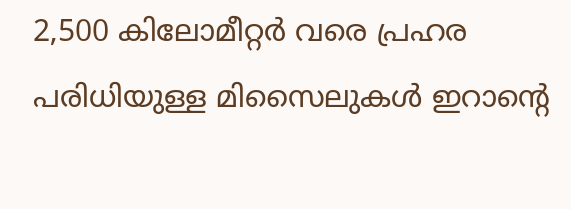2,500 കിലോമീറ്റർ വരെ പ്രഹര പരിധിയുള്ള മിസൈലുകൾ ഇറാന്റെ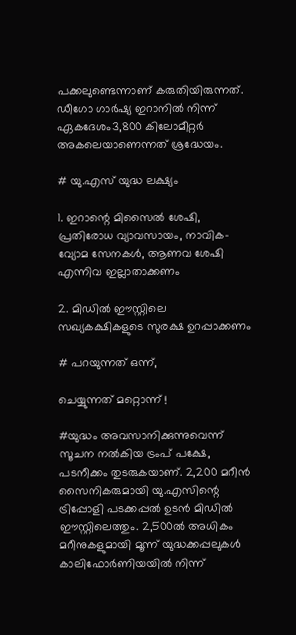പക്കലുണ്ടെന്നാണ് കരുതിയിരുന്നത്. ഡീഗോ ഗാർഷ്യ ഇറാനിൽ നിന്ന് ഏകദേശം3,800 കിലോമീറ്റർ അകലെയാണെന്നത് ശ്രദ്ധേയം.

# യു.എസ് യുദ്ധ ലക്ഷ്യം

1. ഇറാന്റെ മിസൈൽ ശേഷി, പ്രതിരോധ വ്യാവസായം, നാവിക- വ്യോമ സേനകൾ, ആണവ ശേഷി എന്നിവ ഇല്ലാതാക്കണം

2. മിഡിൽ ഈസ്റ്റിലെ സഖ്യകക്ഷികളുടെ സുരക്ഷ ഉറപ്പാക്കണം

# പറയുന്നത് ഒന്ന്,

ചെയ്യുന്നത് മറ്റൊന്ന് !

#യുദ്ധം അവസാനിക്കുന്നുവെന്ന് സൂചന നൽകിയ ട്രംപ് പക്ഷേ, പടനീക്കം തുടരുകയാണ്. 2,200 മറീൻ സൈനികരുമായി യു.എസിന്റെ ട്രിപ്പോളി പടക്കപ്പൽ ഉടൻ മിഡിൽ ഈസ്റ്റിലെത്തും. 2,500ൽ അധികം മറീനുകളുമായി മൂന്ന് യുദ്ധക്കപ്പലുകൾ കാലിഫോർണിയയിൽ നിന്ന്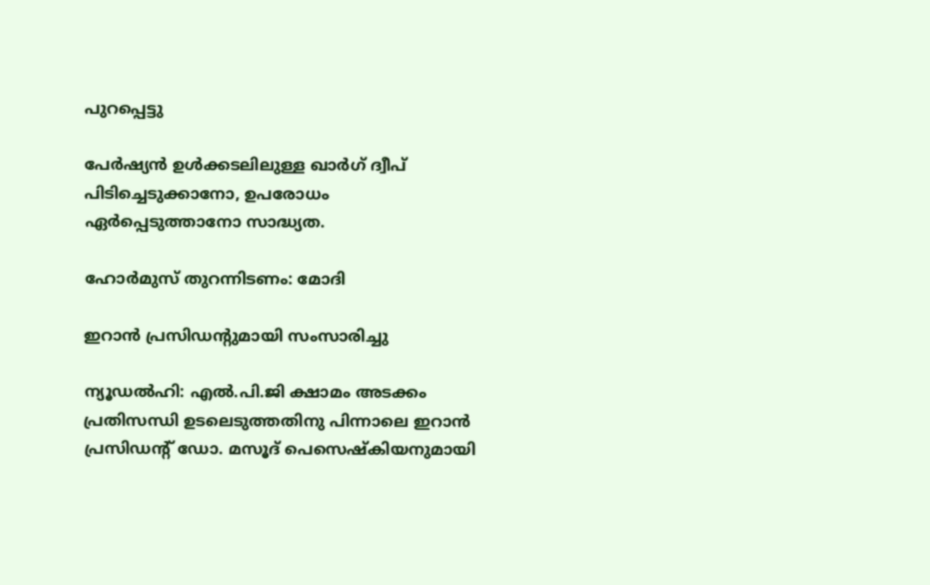പുറപ്പെട്ടു

പേർഷ്യൻ ഉൾക്കടലിലുള്ള ഖാർഗ് ദ്വീപ് പിടിച്ചെടുക്കാനോ, ഉപരോധം ഏർപ്പെടുത്താനോ സാദ്ധ്യത.

ഹോ‌ർമുസ് തുറന്നിടണം: മോദി

ഇറാൻ പ്രസിഡന്റുമായി സംസാരിച്ചു

ന്യൂഡൽഹി: എൽ.പി.ജി ക്ഷാമം അടക്കം പ്രതിസന്ധി ഉടലെടുത്തതിനു പിന്നാലെ ഇറാൻ പ്രസിഡന്റ് ഡോ. മസൂദ് പെസെഷ്‌കിയനുമായി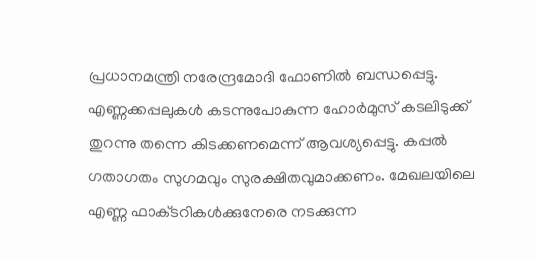പ്രധാനമന്ത്രി നരേന്ദ്രമോദി ഫോണിൽ ബന്ധപ്പെട്ടു. എണ്ണക്കപ്പലുകൾ കടന്നുപോകുന്ന ഹോ‌ർമുസ് കടലിടുക്ക് തുറന്നു തന്നെ കിടക്കണമെന്ന് ആവശ്യപ്പെട്ടു. കപ്പൽ ഗതാഗതം സുഗമവും സുരക്ഷിതവുമാക്കണം. മേഖലയിലെ എണ്ണ ഫാക്‌ടറികൾക്കുനേരെ നടക്കുന്ന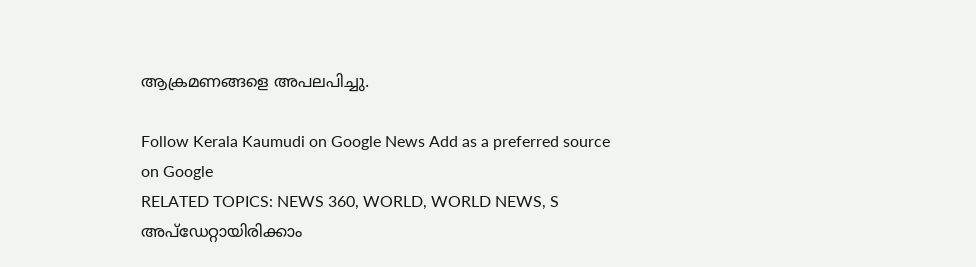ആക്രമണങ്ങളെ അപലപിച്ചു.

Follow Kerala Kaumudi on Google News Add as a preferred source on Google
RELATED TOPICS: NEWS 360, WORLD, WORLD NEWS, S
അപ്ഡേറ്റായിരിക്കാം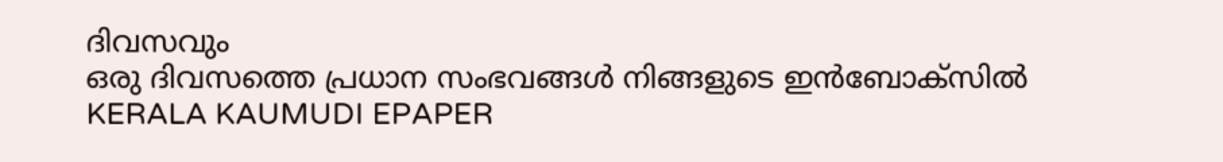ദിവസവും
ഒരു ദിവസത്തെ പ്രധാന സംഭവങ്ങൾ നിങ്ങളുടെ ഇൻബോക്സിൽ
KERALA KAUMUDI EPAPER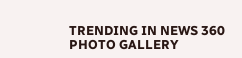TRENDING IN NEWS 360
PHOTO GALLERY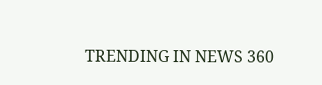TRENDING IN NEWS 360